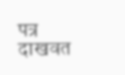पत्र दाखवत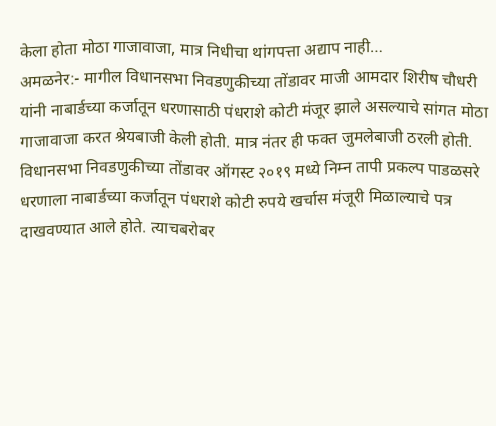केला होता मोठा गाजावाजा, मात्र निधीचा थांगपत्ता अद्याप नाही…
अमळनेर:- मागील विधानसभा निवडणुकीच्या तोंडावर माजी आमदार शिरीष चौधरी यांनी नाबार्डच्या कर्जातून धरणासाठी पंधराशे कोटी मंजूर झाले असल्याचे सांगत मोठा गाजावाजा करत श्रेयबाजी केली होती. मात्र नंतर ही फक्त जुमलेबाजी ठरली होती.
विधानसभा निवडणुकीच्या तोंडावर ऑगस्ट २०१९ मध्ये निम्न तापी प्रकल्प पाडळसरे धरणाला नाबार्डच्या कर्जातून पंधराशे कोटी रुपये खर्चास मंजूरी मिळाल्याचे पत्र दाखवण्यात आले होते. त्याचबरोबर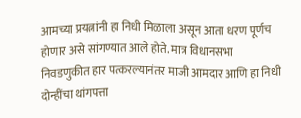आमच्या प्रयत्नांनी हा निधी मिळाला असून आता धरण पूर्णच होणार असे सांगण्यात आले होते. मात्र विधानसभा निवडणुकीत हार पत्करल्यानंतर माजी आमदार आणि हा निधी दोन्हींचा थांगपत्ता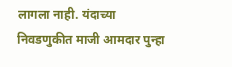लागला नाही. यंदाच्या निवडणुकीत माजी आमदार पुन्हा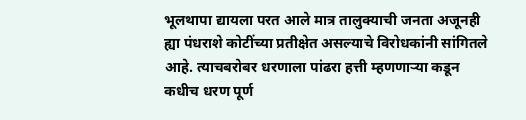भूलथापा द्यायला परत आले मात्र तालुक्याची जनता अजूनही ह्या पंधराशे कोटींच्या प्रतीक्षेत असल्याचे विरोधकांनी सांगितले आहे. त्याचबरोबर धरणाला पांढरा हत्ती म्हणणाऱ्या कडून कधीच धरण पूर्ण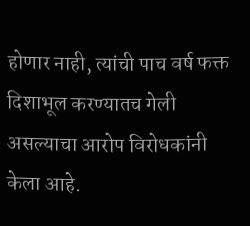होणार नाही, त्यांची पाच वर्ष फक्त दिशाभूल करण्यातच गेली असल्याचा आरोप विरोधकांनी केला आहे.